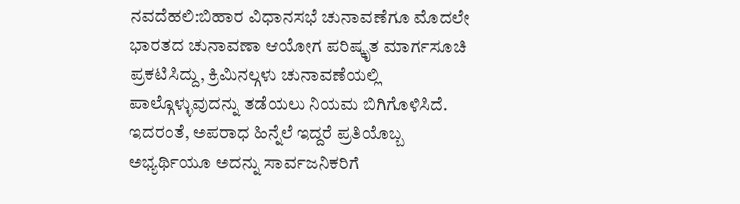ನವದೆಹಲಿ:ಬಿಹಾರ ವಿಧಾನಸಭೆ ಚುನಾವಣೆಗೂ ಮೊದಲೇ ಭಾರತದ ಚುನಾವಣಾ ಆಯೋಗ ಪರಿಷ್ಕೃತ ಮಾರ್ಗಸೂಚಿ ಪ್ರಕಟಿಸಿದ್ದು, ಕ್ರಿಮಿನಲ್ಗಳು ಚುನಾವಣೆಯಲ್ಲಿ ಪಾಲ್ಗೊಳ್ಳುವುದನ್ನು ತಡೆಯಲು ನಿಯಮ ಬಿಗಿಗೊಳಿಸಿದೆ. ಇದರಂತೆ, ಅಪರಾಧ ಹಿನ್ನೆಲೆ ಇದ್ದರೆ ಪ್ರತಿಯೊಬ್ಬ ಅಭ್ಯರ್ಥಿಯೂ ಅದನ್ನು ಸಾರ್ವಜನಿಕರಿಗೆ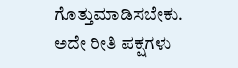ಗೊತ್ತುಮಾಡಿಸಬೇಕು. ಅದೇ ರೀತಿ ಪಕ್ಷಗಳು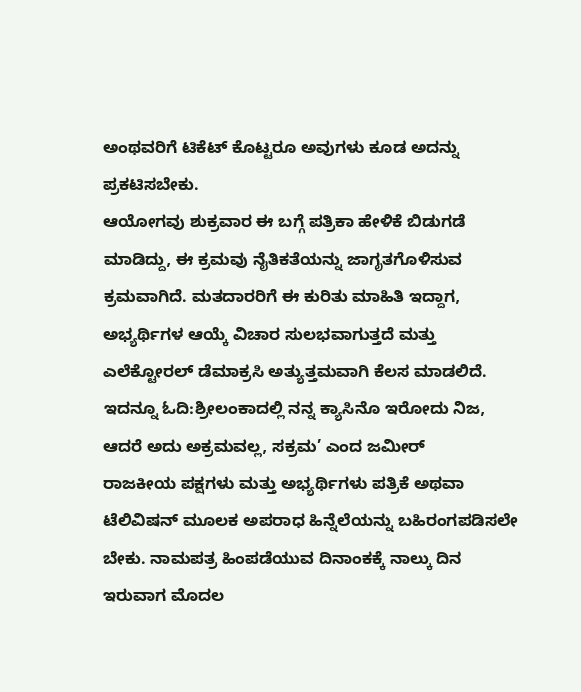ಅಂಥವರಿಗೆ ಟಿಕೆಟ್ ಕೊಟ್ಟರೂ ಅವುಗಳು ಕೂಡ ಅದನ್ನು ಪ್ರಕಟಿಸಬೇಕು.
ಆಯೋಗವು ಶುಕ್ರವಾರ ಈ ಬಗ್ಗೆ ಪತ್ರಿಕಾ ಹೇಳಿಕೆ ಬಿಡುಗಡೆ ಮಾಡಿದ್ದು, ಈ ಕ್ರಮವು ನೈತಿಕತೆಯನ್ನು ಜಾಗೃತಗೊಳಿಸುವ ಕ್ರಮವಾಗಿದೆ. ಮತದಾರರಿಗೆ ಈ ಕುರಿತು ಮಾಹಿತಿ ಇದ್ದಾಗ, ಅಭ್ಯರ್ಥಿಗಳ ಆಯ್ಕೆ ವಿಚಾರ ಸುಲಭವಾಗುತ್ತದೆ ಮತ್ತು ಎಲೆಕ್ಟೋರಲ್ ಡೆಮಾಕ್ರಸಿ ಅತ್ಯುತ್ತಮವಾಗಿ ಕೆಲಸ ಮಾಡಲಿದೆ.
ಇದನ್ನೂ ಓದಿ:ಶ್ರೀಲಂಕಾದಲ್ಲಿ ನನ್ನ ಕ್ಯಾಸಿನೊ ಇರೋದು ನಿಜ, ಆದರೆ ಅದು ಅಕ್ರಮವಲ್ಲ, ಸಕ್ರಮ’ ಎಂದ ಜಮೀರ್
ರಾಜಕೀಯ ಪಕ್ಷಗಳು ಮತ್ತು ಅಭ್ಯರ್ಥಿಗಳು ಪತ್ರಿಕೆ ಅಥವಾ ಟೆಲಿವಿಷನ್ ಮೂಲಕ ಅಪರಾಧ ಹಿನ್ನೆಲೆಯನ್ನು ಬಹಿರಂಗಪಡಿಸಲೇ ಬೇಕು. ನಾಮಪತ್ರ ಹಿಂಪಡೆಯುವ ದಿನಾಂಕಕ್ಕೆ ನಾಲ್ಕು ದಿನ ಇರುವಾಗ ಮೊದಲ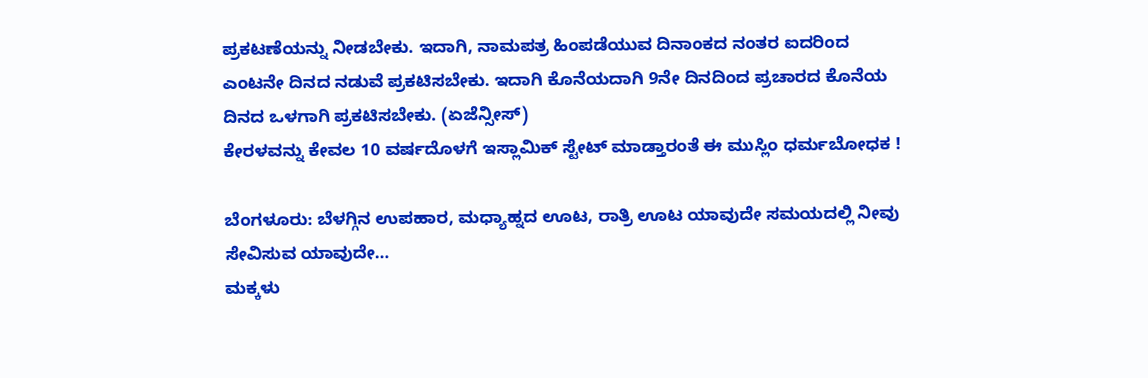ಪ್ರಕಟಣೆಯನ್ನು ನೀಡಬೇಕು. ಇದಾಗಿ, ನಾಮಪತ್ರ ಹಿಂಪಡೆಯುವ ದಿನಾಂಕದ ನಂತರ ಐದರಿಂದ ಎಂಟನೇ ದಿನದ ನಡುವೆ ಪ್ರಕಟಿಸಬೇಕು. ಇದಾಗಿ ಕೊನೆಯದಾಗಿ 9ನೇ ದಿನದಿಂದ ಪ್ರಚಾರದ ಕೊನೆಯ ದಿನದ ಒಳಗಾಗಿ ಪ್ರಕಟಿಸಬೇಕು. (ಏಜೆನ್ಸೀಸ್)
ಕೇರಳವನ್ನು ಕೇವಲ 10 ವರ್ಷದೊಳಗೆ ಇಸ್ಲಾಮಿಕ್ ಸ್ಟೇಟ್ ಮಾಡ್ತಾರಂತೆ ಈ ಮುಸ್ಲಿಂ ಧರ್ಮಬೋಧಕ !

ಬೆಂಗಳೂರು: ಬೆಳಗ್ಗಿನ ಉಪಹಾರ, ಮಧ್ಯಾಹ್ನದ ಊಟ, ರಾತ್ರಿ ಊಟ ಯಾವುದೇ ಸಮಯದಲ್ಲಿ ನೀವು ಸೇವಿಸುವ ಯಾವುದೇ…
ಮಕ್ಕಳು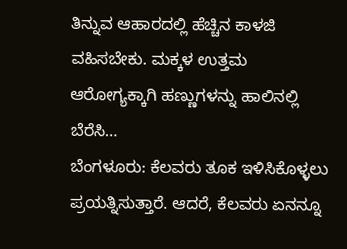ತಿನ್ನುವ ಆಹಾರದಲ್ಲಿ ಹೆಚ್ಚಿನ ಕಾಳಜಿ ವಹಿಸಬೇಕು. ಮಕ್ಕಳ ಉತ್ತಮ ಆರೋಗ್ಯಕ್ಕಾಗಿ ಹಣ್ಣುಗಳನ್ನು ಹಾಲಿನಲ್ಲಿ ಬೆರೆಸಿ…
ಬೆಂಗಳೂರು: ಕೆಲವರು ತೂಕ ಇಳಿಸಿಕೊಳ್ಳಲು ಪ್ರಯತ್ನಿಸುತ್ತಾರೆ. ಆದರೆ, ಕೆಲವರು ಏನನ್ನೂ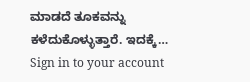ಮಾಡದೆ ತೂಕವನ್ನು ಕಳೆದುಕೊಳ್ಳುತ್ತಾರೆ. ಇದಕ್ಕೆ…
Sign in to your account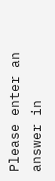Please enter an answer in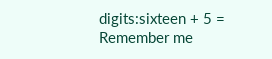digits:sixteen + 5 =
Remember me